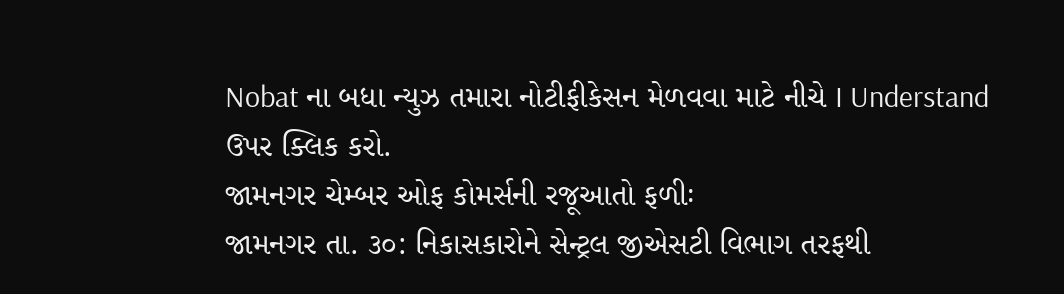Nobat ના બધા ન્યુઝ તમારા નોટીફીકેસન મેળવવા માટે નીચે I Understand ઉપર ક્લિક કરો.
જામનગર ચેમ્બર ઓફ કોમર્સની રજૂઆતો ફળીઃ
જામનગર તા. ૩૦: નિકાસકારોને સેન્ટ્રલ જીએસટી વિભાગ તરફથી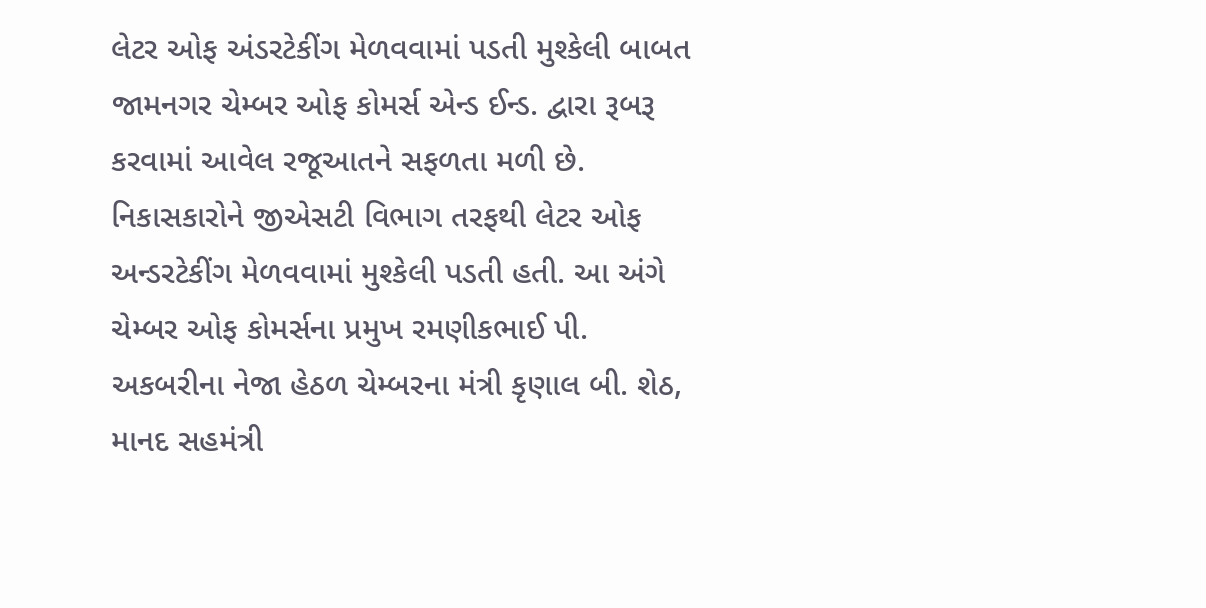લેટર ઓફ અંડરટેકીંગ મેળવવામાં પડતી મુશ્કેલી બાબત જામનગર ચેમ્બર ઓફ કોમર્સ એન્ડ ઈન્ડ. દ્વારા રૂબરૂ કરવામાં આવેલ રજૂઆતને સફળતા મળી છે.
નિકાસકારોને જીએસટી વિભાગ તરફથી લેટર ઓફ અન્ડરટેકીંગ મેળવવામાં મુશ્કેલી પડતી હતી. આ અંગે ચેમ્બર ઓફ કોમર્સના પ્રમુખ રમણીકભાઈ પી. અકબરીના નેજા હેઠળ ચેમ્બરના મંત્રી કૃણાલ બી. શેઠ, માનદ સહમંત્રી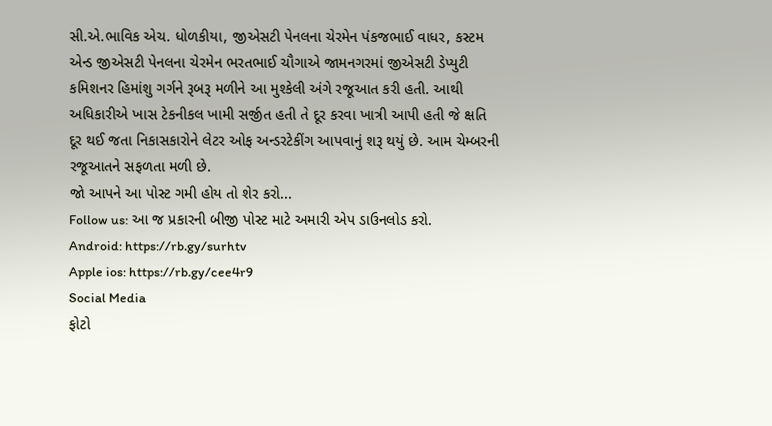સી.એ.ભાવિક એચ. ધોળકીયા, જીએસટી પેનલના ચેરમેન પંકજભાઈ વાધર, કસ્ટમ એન્ડ જીએસટી પેનલના ચેરમેન ભરતભાઈ ચૌગાએ જામનગરમાં જીએસટી ડેપ્યુટી કમિશનર હિમાંશુ ગર્ગને રૂબરૂ મળીને આ મુશ્કેલી અંગે રજૂઆત કરી હતી. આથી અધિકારીએ ખાસ ટેકનીકલ ખામી સર્જીત હતી તે દૂર કરવા ખાત્રી આપી હતી જે ક્ષતિ દૂર થઈ જતા નિકાસકારોને લેટર ઓફ અન્ડરટેકીંગ આપવાનું શરૂ થયું છે. આમ ચેમ્બરની રજૂઆતને સફળતા મળી છે.
જો આપને આ પોસ્ટ ગમી હોય તો શેર કરો...
Follow us: આ જ પ્રકારની બીજી પોસ્ટ માટે અમારી એપ ડાઉનલોડ કરો.
Android: https://rb.gy/surhtv
Apple ios: https://rb.gy/cee4r9
Social Media
ફોટો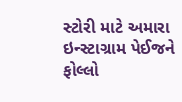સ્ટોરી માટે અમારા ઇન્સ્ટાગ્રામ પેઈજને ફોલ્લો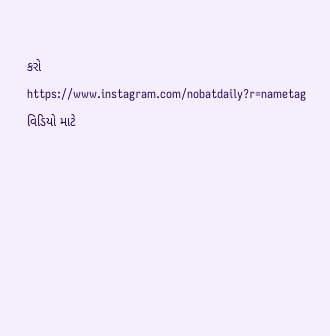કરો
https://www.instagram.com/nobatdaily?r=nametag
વિડિયો માટે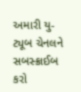અમારી યુ-ટ્યૂબ ચેનલને સબસ્ક્રાઈબ કરો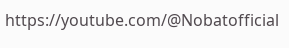https://youtube.com/@Nobatofficial